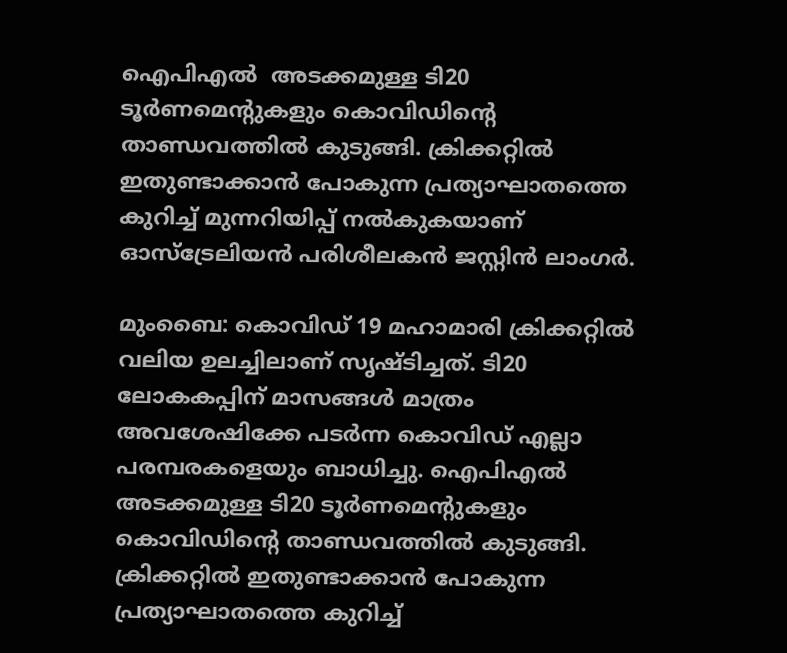ഐപിഎല്‍  അടക്കമുള്ള ടി20 ടൂർണമെന്‍റുകളും കൊവിഡിന്‍റെ താണ്ഡവത്തില്‍ കുടുങ്ങി. ക്രിക്കറ്റില്‍ ഇതുണ്ടാക്കാന്‍ പോകുന്ന പ്രത്യാഘാതത്തെ കുറിച്ച് മുന്നറിയിപ്പ് നല്‍കുകയാണ് ഓസ്ട്രേലിയന്‍ പരിശീലകന്‍ ജസ്റ്റിന്‍ ലാംഗർ.

മുംബൈ: കൊവിഡ് 19 മഹാമാരി ക്രിക്കറ്റില്‍ വലിയ ഉലച്ചിലാണ് സൃഷ്ടിച്ചത്. ടി20 ലോകകപ്പിന് മാസങ്ങള്‍ മാത്രം അവശേഷിക്കേ പടർന്ന കൊവിഡ് എല്ലാ പരമ്പരകളെയും ബാധിച്ചു. ഐപിഎല്‍ അടക്കമുള്ള ടി20 ടൂർണമെന്‍റുകളും കൊവിഡിന്‍റെ താണ്ഡവത്തില്‍ കുടുങ്ങി. ക്രിക്കറ്റില്‍ ഇതുണ്ടാക്കാന്‍ പോകുന്ന പ്രത്യാഘാതത്തെ കുറിച്ച്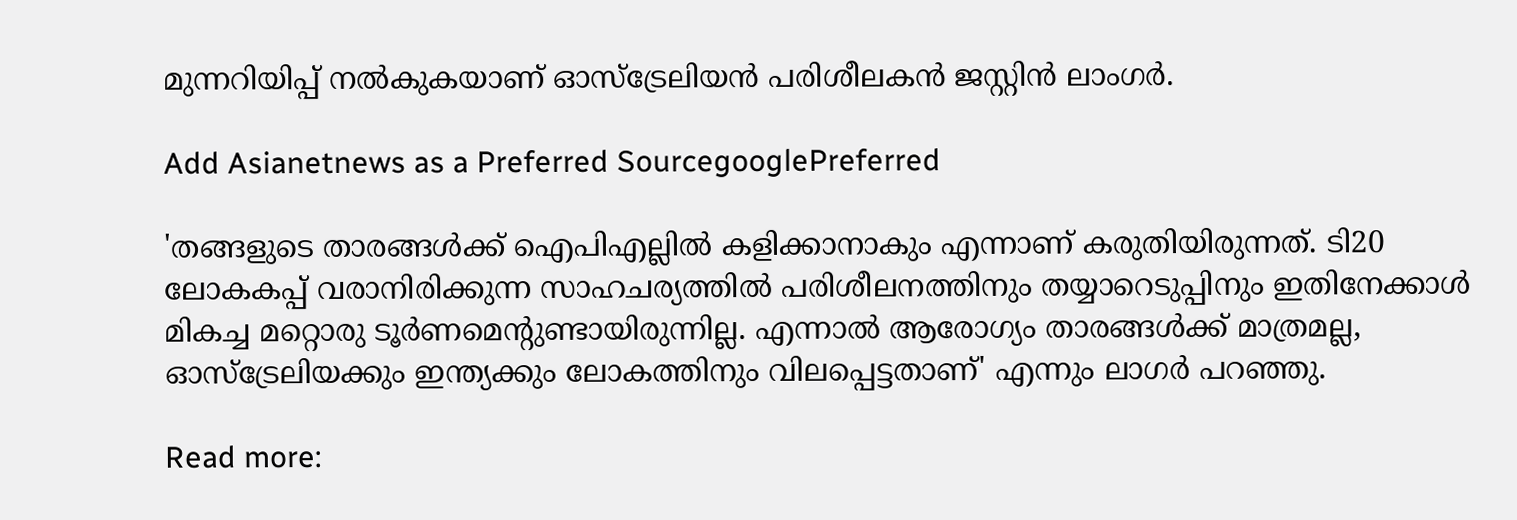മുന്നറിയിപ്പ് നല്‍കുകയാണ് ഓസ്ട്രേലിയന്‍ പരിശീലകന്‍ ജസ്റ്റിന്‍ ലാംഗർ.

Add Asianetnews as a Preferred SourcegooglePreferred

'തങ്ങളുടെ താരങ്ങള്‍ക്ക് ഐപിഎല്ലില്‍ കളിക്കാനാകും എന്നാണ് കരുതിയിരുന്നത്. ടി20 ലോകകപ്പ് വരാനിരിക്കുന്ന സാഹചര്യത്തില്‍ പരിശീലനത്തിനും തയ്യാറെടുപ്പിനും ഇതിനേക്കാള്‍ മികച്ച മറ്റൊരു ടൂർണമെന്‍റുണ്ടായിരുന്നില്ല. എന്നാല്‍ ആരോഗ്യം താരങ്ങള്‍ക്ക് മാത്രമല്ല, ഓസ്ട്രേലിയക്കും ഇന്ത്യക്കും ലോകത്തിനും വിലപ്പെട്ടതാണ്' എന്നും ലാഗർ പറഞ്ഞു.

Read more: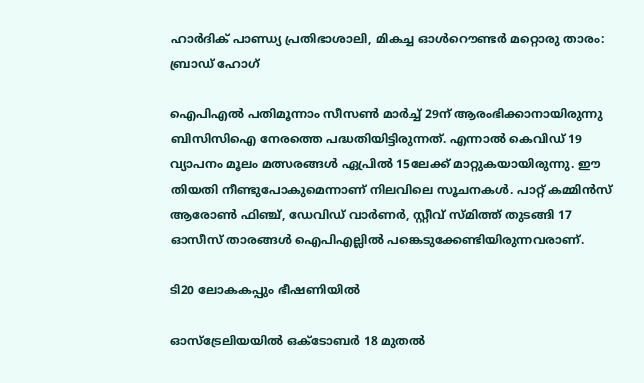ഹാർദിക് പാണ്ഡ്യ പ്രതിഭാശാലി, മികച്ച ഓള്‍റൌണ്ടർ മറ്റൊരു താരം: ബ്രാഡ് ഹോഗ്

ഐപിഎല്‍ പതിമൂന്നാം സീസണ്‍ മാർച്ച് 29ന് ആരംഭിക്കാനായിരുന്നു ബിസിസിഐ നേരത്തെ പദ്ധതിയിട്ടിരുന്നത്. എന്നാല്‍ കെവിഡ് 19 വ്യാപനം മൂലം മത്സരങ്ങള്‍ ഏപ്രില്‍ 15ലേക്ക് മാറ്റുകയായിരുന്നു. ഈ തിയതി നീണ്ടുപോകുമെന്നാണ് നിലവിലെ സൂചനകള്‍. പാറ്റ് കമ്മിന്‍സ് ആരോണ്‍ ഫിഞ്ച്, ഡേവിഡ് വാർണർ, സ്റ്റീവ് സ്മിത്ത് തുടങ്ങി 17 ഓസീസ് താരങ്ങള്‍ ഐപിഎല്ലില്‍ പങ്കെടുക്കേണ്ടിയിരുന്നവരാണ്.

ടി20 ലോകകപ്പും ഭീഷണിയില്‍

ഓസ്ട്രേലിയയില്‍ ഒക്ടോബർ 18 മുതല്‍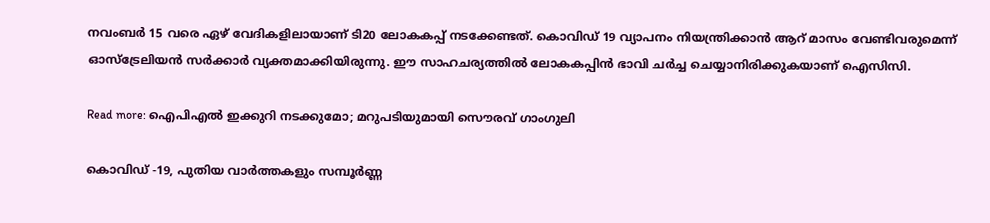നവംബർ 15 വരെ ഏഴ് വേദികളിലായാണ് ടി20 ലോകകപ്പ് നടക്കേണ്ടത്. കൊവിഡ് 19 വ്യാപനം നിയന്ത്രിക്കാന്‍ ആറ് മാസം വേണ്ടിവരുമെന്ന് ഓസ്‌ട്രേലിയന്‍ സര്‍ക്കാര്‍ വ്യക്തമാക്കിയിരുന്നു. ഈ സാഹചര്യത്തില്‍ ലോകകപ്പിന്‍ ഭാവി ചർച്ച ചെയ്യാനിരിക്കുകയാണ് ഐസിസി.

Read more: ഐപിഎല്‍ ഇക്കുറി നടക്കുമോ; മറുപടിയുമായി സൌരവ് ഗാംഗുലി

കൊവിഡ് -19, പുതിയ വാര്‍ത്തകളും സമ്പൂര്‍ണ്ണ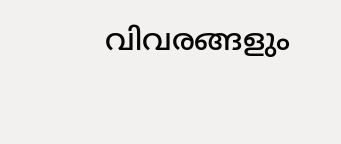വിവരങ്ങളും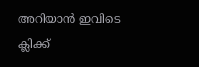അറിയാന്‍ ഇവിടെ ക്ലിക്ക്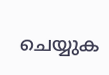ചെയ്യുക